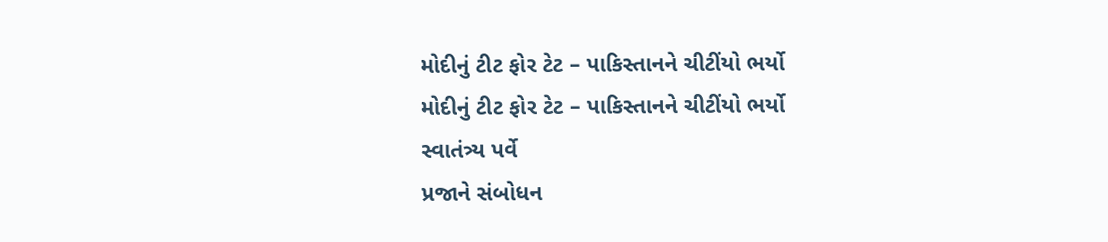મોદીનું ટીટ ફોર ટેટ – પાકિસ્તાનને ચીટીંયો ભર્યો
મોદીનું ટીટ ફોર ટેટ – પાકિસ્તાનને ચીટીંયો ભર્યો
સ્વાતંત્ર્ય પર્વે
પ્રજાને સંબોધન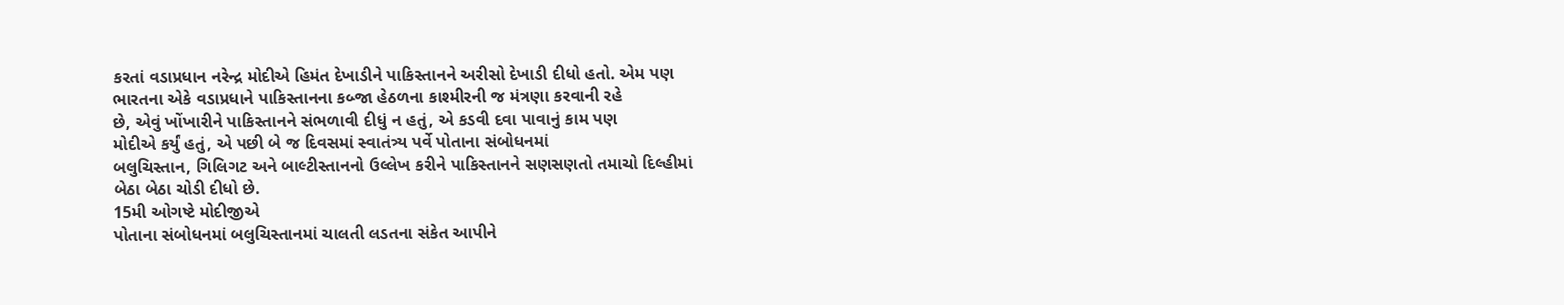કરતાં વડાપ્રધાન નરેન્દ્ર મોદીએ હિમંત દેખાડીને પાકિસ્તાનને અરીસો દેખાડી દીધો હતો. એમ પણ
ભારતના એકે વડાપ્રધાને પાકિસ્તાનના કબ્જા હેઠળના કાશ્મીરની જ મંત્રણા કરવાની રહે
છે, એવું ખોંખારીને પાકિસ્તાનને સંભળાવી દીધું ન હતું, એ કડવી દવા પાવાનું કામ પણ
મોદીએ કર્યું હતું, એ પછી બે જ દિવસમાં સ્વાતંત્ર્ય પર્વે પોતાના સંબોધનમાં
બલુચિસ્તાન, ગિલિગટ અને બાલ્ટીસ્તાનનો ઉલ્લેખ કરીને પાકિસ્તાનને સણસણતો તમાચો દિલ્હીમાં
બેઠા બેઠા ચોડી દીધો છે.
15મી ઓગષ્ટે મોદીજીએ
પોતાના સંબોધનમાં બલુચિસ્તાનમાં ચાલતી લડતના સંકેત આપીને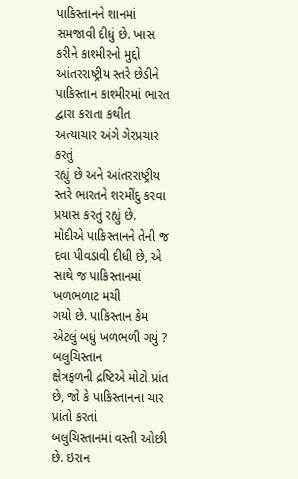પાકિસ્તાનને શાનમાં
સમજાવી દીધું છે. ખાસ કરીને કાશ્મીરનો મુદ્દો આંતરરાષ્ટ્રીય સ્તરે છેડીને
પાકિસ્તાન કાશ્મીરમાં ભારત દ્વારા કરાતા કથીત અત્યાચાર અંગે ગેરપ્રચાર કરતું
રહ્યું છે અને આંતરરાષ્ટ્રીય સ્તરે ભારતને શરમીંદુ કરવા પ્રયાસ કરતું રહ્યું છે.
મોદીએ પાકિસ્તાનને તેની જ દવા પીવડાવી દીધી છે, એ સાથે જ પાકિસ્તાનમાં ખળભળાટ મચી
ગયો છે. પાકિસ્તાન કેમ એટલું બધું ખળભળી ગયું ?
બલુચિસ્તાન
ક્ષેત્રફળની દ્રષ્ટિએ મોટો પ્રાંત છે, જો કે પાકિસ્તાનના ચાર પ્રાંતો કરતાં
બલુચિસ્તાનમાં વસ્તી ઓછી છે. ઇરાન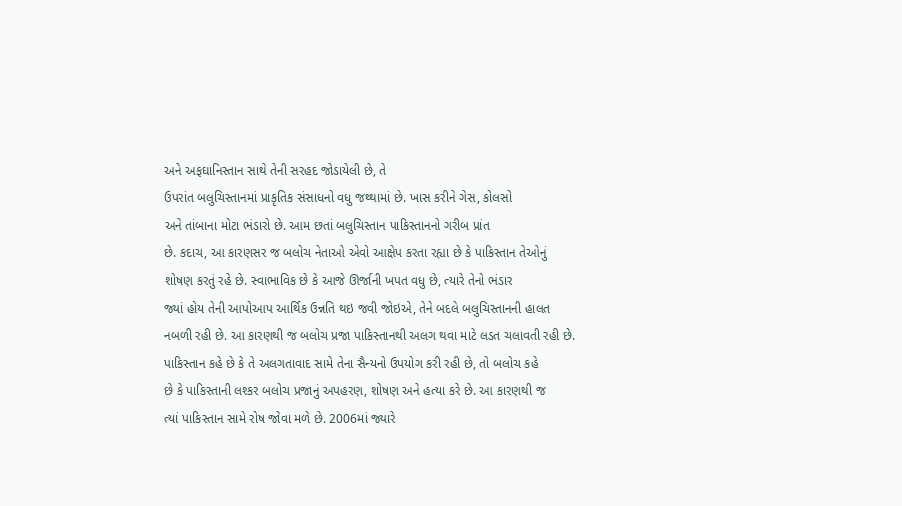અને અફઘાનિસ્તાન સાથે તેની સરહદ જોડાયેલી છે, તે
ઉપરાંત બલુચિસ્તાનમાં પ્રાકૃતિક સંસાધનો વધુ જથ્થામાં છે. ખાસ કરીને ગેસ, કોલસો
અને તાંબાના મોટા ભંડારો છે. આમ છતાં બલુચિસ્તાન પાકિસ્તાનનો ગરીબ પ્રાંત
છે. કદાચ, આ કારણસર જ બલોચ નેતાઓ એવો આક્ષેપ કરતા રહ્યા છે કે પાકિસ્તાન તેઓનું
શોષણ કરતું રહે છે. સ્વાભાવિક છે કે આજે ઊર્જાની ખપત વધુ છે, ત્યારે તેનો ભંડાર
જ્યાં હોય તેની આપોઆપ આર્થિક ઉન્નતિ થઇ જવી જોઇએ, તેને બદલે બલુચિસ્તાનની હાલત
નબળી રહી છે. આ કારણથી જ બલોચ પ્રજા પાકિસ્તાનથી અલગ થવા માટે લડત ચલાવતી રહી છે.
પાકિસ્તાન કહે છે કે તે અલગતાવાદ સામે તેના સૈન્યનો ઉપયોગ કરી રહી છે, તો બલોચ કહે
છે કે પાકિસ્તાની લશ્કર બલોચ પ્રજાનું અપહરણ, શોષણ અને હત્યા કરે છે. આ કારણથી જ
ત્યાં પાકિસ્તાન સામે રોષ જોવા મળે છે. 2006માં જ્યારે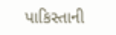પાકિસ્તાની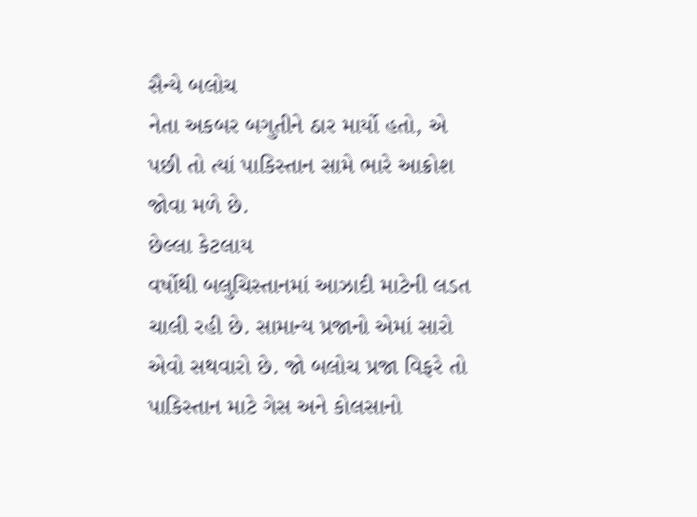સૈન્યે બલોચ
નેતા અકબર બગુતીને ઠાર માર્યો હતો, એ પછી તો ત્યાં પાકિસ્તાન સામે ભારે આક્રોશ
જોવા મળે છે.
છેલ્લા કેટલાય
વર્ષોથી બલુચિસ્તાનમાં આઝાદી માટેની લડત ચાલી રહી છે. સામાન્ય પ્રજાનો એમાં સારો
એવો સથવારો છે. જો બલોચ પ્રજા વિફરે તો પાકિસ્તાન માટે ગેસ અને કોલસાનો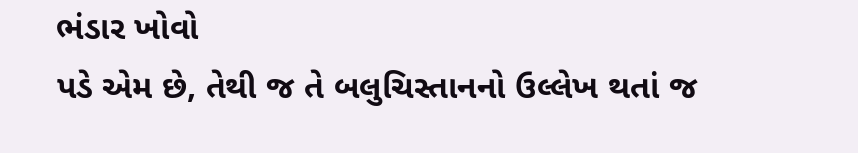ભંડાર ખોવો
પડે એમ છે, તેથી જ તે બલુચિસ્તાનનો ઉલ્લેખ થતાં જ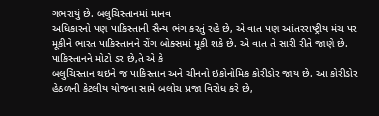ગભરાયું છે. બલુચિસ્તાનમાં માનવ
અધિકારનો પણ પાકિસ્તાની સૈન્ય ભંગ કરતું રહે છે, એ વાત પણ આંતરરાષ્ટ્રીય મંચ પર
મૂકીને ભારત પાકિસ્તાનને રોંગ બોક્સમાં મૂકી શકે છે. એ વાત તે સારી રીતે જાણે છે.
પાકિસ્તાનને મોટો ડર છે,તે એ કે
બલુચિસ્તાન થઇને જ પાકિસ્તાન અને ચીનનો ઇકોનોમિક કોરીડોર જાય છે. આ કોરીડોર
હેઠળની કેટલીય યોજના સામે બલોચ પ્રજા વિરોધ કરે છે,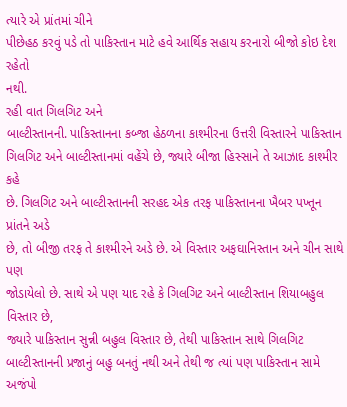ત્યારે એ પ્રાંતમાં ચીને
પીછેહઠ કરવું પડે તો પાકિસ્તાન માટે હવે આર્થિક સહાય કરનારો બીજો કોઇ દેશ રહેતો
નથી.
રહી વાત ગિલગિટ અને
બાલ્ટીસ્તાનની. પાકિસ્તાનના કબ્જા હેઠળના કાશ્મીરના ઉત્તરી વિસ્તારને પાકિસ્તાન
ગિલગિટ અને બાલ્ટીસ્તાનમાં વહેંચે છે, જ્યારે બીજા હિસ્સાને તે આઝાદ કાશ્મીર કહે
છે. ગિલગિટ અને બાલ્ટીસ્તાનની સરહદ એક તરફ પાકિસ્તાનના ખૈબર પખ્તૂન પ્રાંતને અડે
છે, તો બીજી તરફ તે કાશ્મીરને અડે છે. એ વિસ્તાર અફઘાનિસ્તાન અને ચીન સાથે પણ
જોડાયેલો છે. સાથે એ પણ યાદ રહે કે ગિલગિટ અને બાલ્ટીસ્તાન શિયાબહુલ વિસ્તાર છે,
જ્યારે પાકિસ્તાન સુન્ની બહુલ વિસ્તાર છે, તેથી પાકિસ્તાન સાથે ગિલગિટ
બાલ્ટીસ્તાનની પ્રજાનું બહુ બનતું નથી અને તેથી જ ત્યાં પણ પાકિસ્તાન સામે અજંપો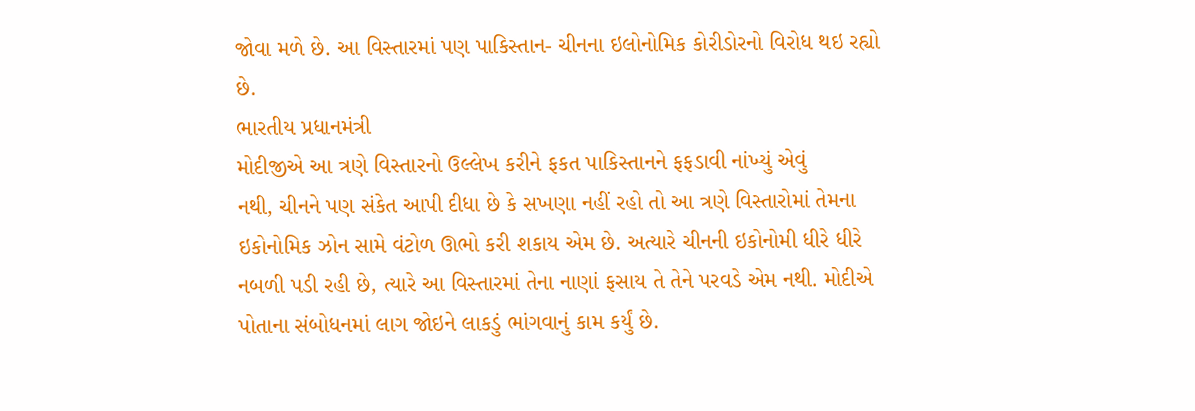જોવા મળે છે. આ વિસ્તારમાં પણ પાકિસ્તાન- ચીનના ઇલોનોમિક કોરીડોરનો વિરોધ થઇ રહ્યો
છે.
ભારતીય પ્રધાનમંત્રી
મોદીજીએ આ ત્રણે વિસ્તારનો ઉલ્લેખ કરીને ફકત પાકિસ્તાનને ફફડાવી નાંખ્યું એવું
નથી, ચીનને પણ સંકેત આપી દીધા છે કે સખણા નહીં રહો તો આ ત્રણે વિસ્તારોમાં તેમના
ઇકોનોમિક ઝોન સામે વંટોળ ઊભો કરી શકાય એમ છે. અત્યારે ચીનની ઇકોનોમી ધીરે ધીરે
નબળી પડી રહી છે, ત્યારે આ વિસ્તારમાં તેના નાણાં ફસાય તે તેને પરવડે એમ નથી. મોદીએ
પોતાના સંબોધનમાં લાગ જોઇને લાકડું ભાંગવાનું કામ કર્યું છે.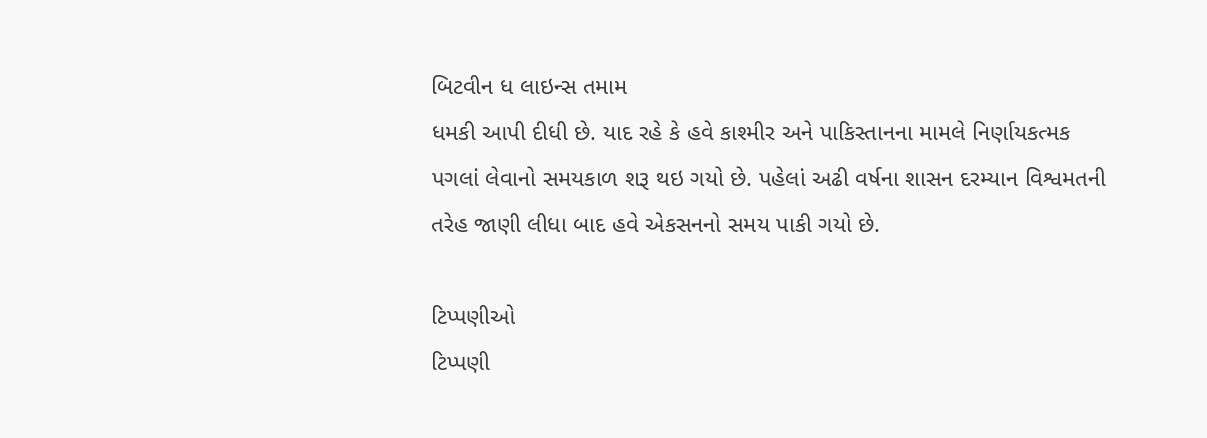બિટવીન ધ લાઇન્સ તમામ
ધમકી આપી દીધી છે. યાદ રહે કે હવે કાશ્મીર અને પાકિસ્તાનના મામલે નિર્ણાયકત્મક
પગલાં લેવાનો સમયકાળ શરૂ થઇ ગયો છે. પહેલાં અઢી વર્ષના શાસન દરમ્યાન વિશ્વમતની
તરેહ જાણી લીધા બાદ હવે એકસનનો સમય પાકી ગયો છે.

ટિપ્પણીઓ
ટિપ્પણી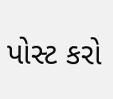પોસ્ટ કરો